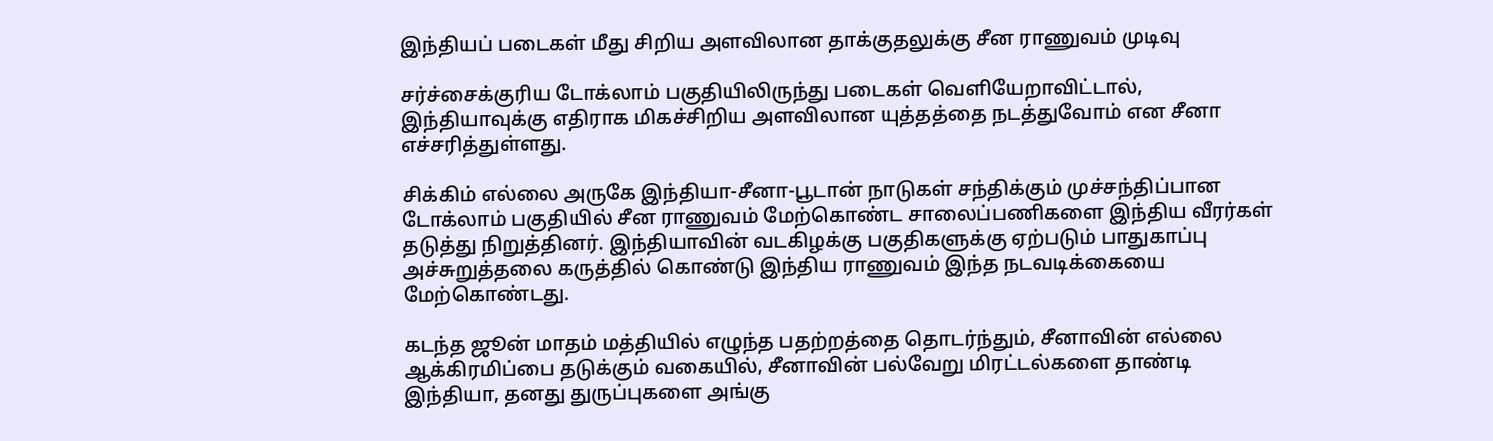இந்தியப் படைகள் மீது சிறிய அளவிலான தாக்குதலுக்கு சீன ராணுவம் முடிவு

சர்ச்சைக்குரிய டோக்லாம் பகுதியிலிருந்து படைகள் வெளியேறாவிட்டால்,
இந்தியாவுக்கு எதிராக மிகச்சிறிய அளவிலான யுத்தத்தை நடத்துவோம் என சீனா
எச்சரித்துள்ளது.

சிக்கிம் எல்லை அருகே இந்தியா-சீனா-பூடான் நாடுகள் சந்திக்கும் முச்சந்திப்பான
டோக்லாம் பகுதியில் சீன ராணுவம் மேற்கொண்ட சாலைப்பணிகளை இந்திய வீரர்கள்
தடுத்து நிறுத்தினர். இந்தியாவின் வடகிழக்கு பகுதிகளுக்கு ஏற்படும் பாதுகாப்பு
அச்சுறுத்தலை கருத்தில் கொண்டு இந்திய ராணுவம் இந்த நடவடிக்கையை மேற்கொண்டது.

கடந்த ஜூன் மாதம் மத்தியில் எழுந்த பதற்றத்தை தொடர்ந்தும், சீனாவின் எல்லை
ஆக்கிரமிப்பை தடுக்கும் வகையில், சீனாவின் பல்வேறு மிரட்டல்களை தாண்டி
இந்தியா, தனது துருப்புகளை அங்கு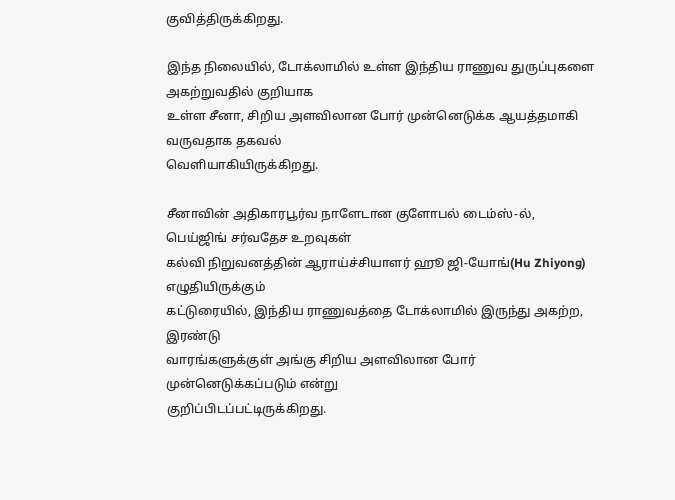குவித்திருக்கிறது.

இந்த நிலையில், டோக்லாமில் உள்ள இந்திய ராணுவ துருப்புகளை அகற்றுவதில் குறியாக
உள்ள சீனா, சிறிய அளவிலான போர் முன்னெடுக்க ஆயத்தமாகி வருவதாக தகவல்
வெளியாகியிருக்கிறது.

சீனாவின் அதிகாரபூர்வ நாளேடான குளோபல் டைம்ஸ்-ல், பெய்ஜிங் சர்வதேச உறவுகள்
கல்வி நிறுவனத்தின் ஆராய்ச்சியாளர் ஹூ ஜி-யோங்(Hu Zhiyong) எழுதியிருக்கும்
கட்டுரையில், இந்திய ராணுவத்தை டோக்லாமில் இருந்து அகற்ற, இரண்டு
வாரங்களுக்குள் அங்கு சிறிய அளவிலான போர் முன்னெடுக்கப்படும் என்று
குறிப்பிடப்பட்டிருக்கிறது.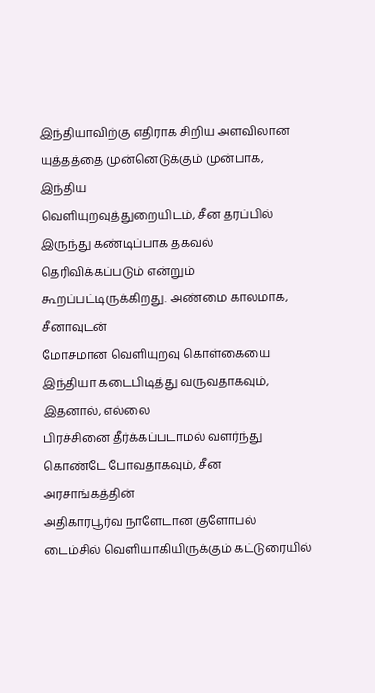இந்தியாவிற்கு எதிராக சிறிய அளவிலான யுத்தத்தை முன்னெடுக்கும் முன்பாக, இந்திய
வெளியுறவுத்துறையிடம், சீன தரப்பில் இருந்து கண்டிப்பாக தகவல்
தெரிவிக்கப்படும் என்றும் கூறப்பட்டிருக்கிறது. அண்மை காலமாக, சீனாவுடன்
மோசமான வெளியுறவு கொள்கையை இந்தியா கடைபிடித்து வருவதாகவும், இதனால், எல்லை
பிரச்சினை தீர்க்கப்படாமல் வளர்ந்து கொண்டே போவதாகவும், சீன அரசாங்கத்தின்
அதிகாரபூர்வ நாளேடான குளோபல் டைம்சில் வெளியாகியிருக்கும் கட்டுரையில்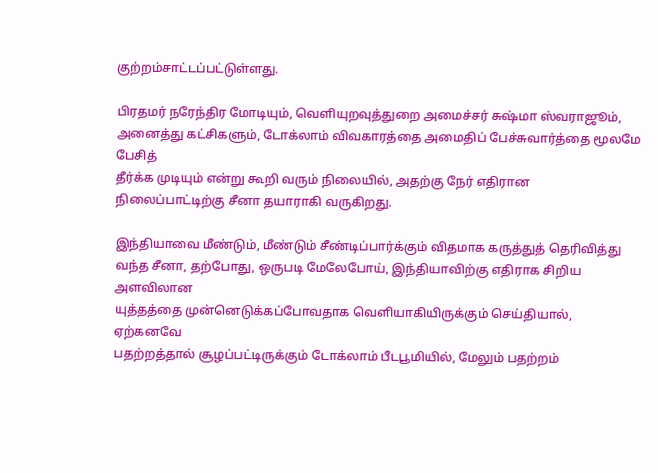குற்றம்சாட்டப்பட்டுள்ளது.

பிரதமர் நரேந்திர மோடியும், வெளியுறவுத்துறை அமைச்சர் சுஷ்மா ஸ்வராஜூம்,
அனைத்து கட்சிகளும், டோக்லாம் விவகாரத்தை அமைதிப் பேச்சுவார்த்தை மூலமே பேசித்
தீர்க்க முடியும் என்று கூறி வரும் நிலையில், அதற்கு நேர் எதிரான
நிலைப்பாட்டிற்கு சீனா தயாராகி வருகிறது.

இந்தியாவை மீண்டும், மீண்டும் சீண்டிப்பார்க்கும் விதமாக கருத்துத் தெரிவித்து
வந்த சீனா, தற்போது, ஒருபடி மேலேபோய், இந்தியாவிற்கு எதிராக சிறிய அளவிலான
யுத்தத்தை முன்னெடுக்கப்போவதாக வெளியாகியிருக்கும் செய்தியால், ஏற்கனவே
பதற்றத்தால் சூழப்பட்டிருக்கும் டோக்லாம் பீடபூமியில், மேலும் பதற்றம்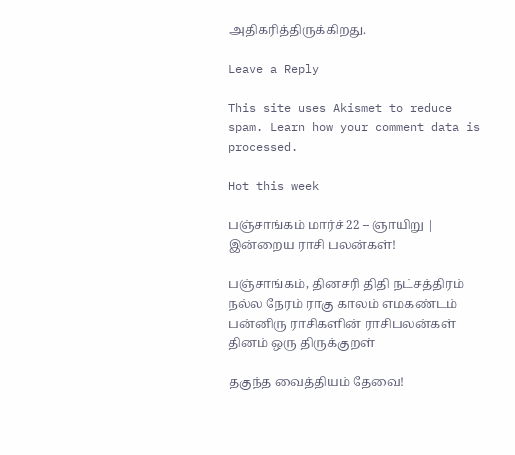அதிகரித்திருக்கிறது.

Leave a Reply

This site uses Akismet to reduce spam. Learn how your comment data is processed.

Hot this week

பஞ்சாங்கம் மார்ச் 22 – ஞாயிறு | இன்றைய ராசி பலன்கள்!

பஞ்சாங்கம், தினசரி திதி நட்சத்திரம் நல்ல நேரம் ராகு காலம் எமகண்டம் பன்னிரு ராசிகளின் ராசிபலன்கள் தினம் ஒரு திருக்குறள்

தகுந்த வைத்தியம் தேவை!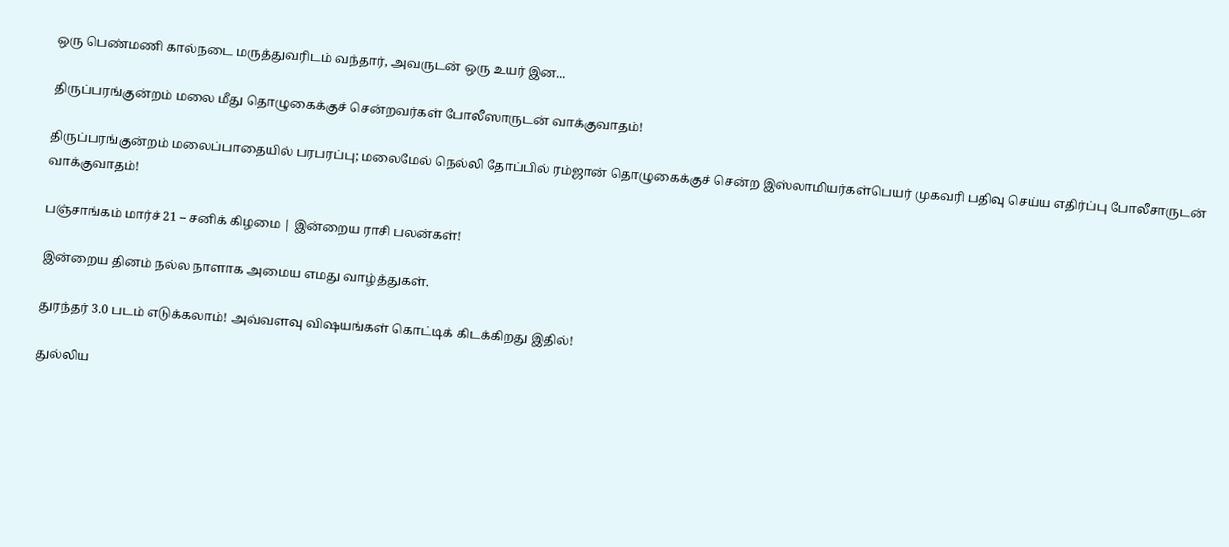ஒரு பெண்மணி கால்நடை மருத்துவரிடம் வந்தார், அவருடன் ஒரு உயர் இன...

திருப்பரங்குன்றம் மலை மீது தொழுகைக்குச் சென்றவர்கள் போலீஸாருடன் வாக்குவாதம்!

திருப்பரங்குன்றம் மலைப்பாதையில் பரபரப்பு; மலைமேல் நெல்லி தோப்பில் ரம்ஜான் தொழுகைக்குச் சென்ற இஸ்லாமியர்கள்பெயர் முகவரி பதிவு செய்ய எதிர்ப்பு போலீசாருடன் வாக்குவாதம்!

பஞ்சாங்கம் மார்ச் 21 – சனிக் கிழமை | இன்றைய ராசி பலன்கள்!

இன்றைய தினம் நல்ல நாளாக அமைய எமது வாழ்த்துகள்.

துரந்தர் 3.0 படம் எடுக்கலாம்! அவ்வளவு விஷயங்கள் கொட்டிக் கிடக்கிறது இதில்!

துல்லிய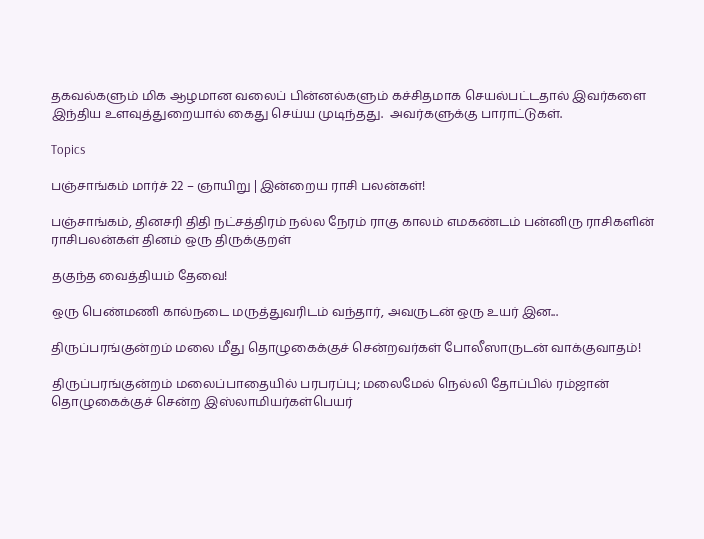தகவல்களும் மிக ஆழமான வலைப் பின்னல்களும் கச்சிதமாக செயல்பட்டதால் இவர்களை இந்திய உளவுத்துறையால் கைது செய்ய முடிந்தது.  அவர்களுக்கு பாராட்டுகள்.

Topics

பஞ்சாங்கம் மார்ச் 22 – ஞாயிறு | இன்றைய ராசி பலன்கள்!

பஞ்சாங்கம், தினசரி திதி நட்சத்திரம் நல்ல நேரம் ராகு காலம் எமகண்டம் பன்னிரு ராசிகளின் ராசிபலன்கள் தினம் ஒரு திருக்குறள்

தகுந்த வைத்தியம் தேவை!

ஒரு பெண்மணி கால்நடை மருத்துவரிடம் வந்தார், அவருடன் ஒரு உயர் இன...

திருப்பரங்குன்றம் மலை மீது தொழுகைக்குச் சென்றவர்கள் போலீஸாருடன் வாக்குவாதம்!

திருப்பரங்குன்றம் மலைப்பாதையில் பரபரப்பு; மலைமேல் நெல்லி தோப்பில் ரம்ஜான் தொழுகைக்குச் சென்ற இஸ்லாமியர்கள்பெயர்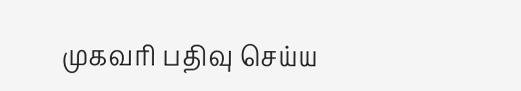முகவரி பதிவு செய்ய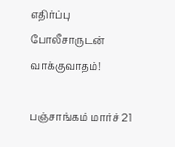எதிர்ப்பு போலீசாருடன் வாக்குவாதம்!

பஞ்சாங்கம் மார்ச் 21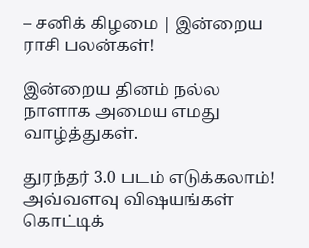– சனிக் கிழமை | இன்றைய ராசி பலன்கள்!

இன்றைய தினம் நல்ல நாளாக அமைய எமது வாழ்த்துகள்.

துரந்தர் 3.0 படம் எடுக்கலாம்! அவ்வளவு விஷயங்கள் கொட்டிக்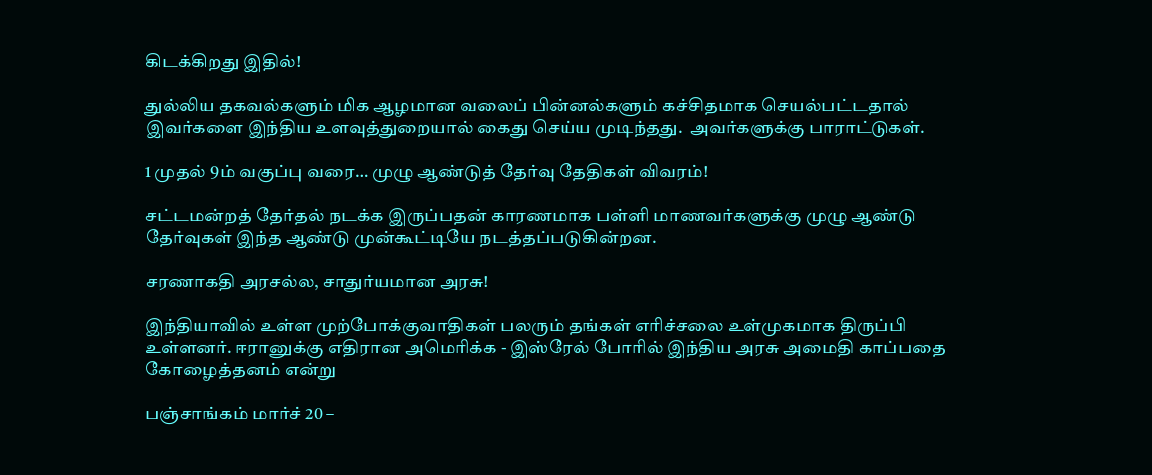கிடக்கிறது இதில்!

துல்லிய தகவல்களும் மிக ஆழமான வலைப் பின்னல்களும் கச்சிதமாக செயல்பட்டதால் இவர்களை இந்திய உளவுத்துறையால் கைது செய்ய முடிந்தது.  அவர்களுக்கு பாராட்டுகள்.

1 முதல் 9ம் வகுப்பு வரை… முழு ஆண்டுத் தேர்வு தேதிகள் விவரம்!

சட்டமன்றத் தேர்தல் நடக்க இருப்பதன் காரணமாக பள்ளி மாணவர்களுக்கு முழு ஆண்டு தேர்வுகள் இந்த ஆண்டு முன்கூட்டியே நடத்தப்படுகின்றன.

சரணாகதி அரசல்ல, சாதுர்யமான அரசு!

இந்தியாவில் உள்ள முற்போக்குவாதிகள் பலரும் தங்கள் எரிச்சலை உள்முகமாக திருப்பி உள்ளனர். ஈரானுக்கு எதிரான அமெரிக்க - இஸ்ரேல் போரில் இந்திய அரசு அமைதி காப்பதை கோழைத்தனம் என்று

பஞ்சாங்கம் மார்ச் 20 –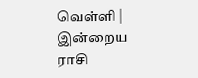வெள்ளி | இன்றைய ராசி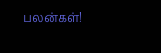பலன்கள்!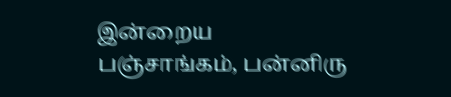இன்றைய பஞ்சாங்கம், பன்னிரு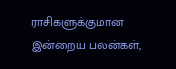ராசிகளுக்குமான இன்றைய பலன்கள்,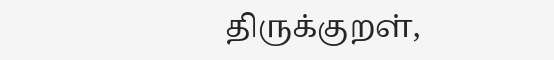திருக்குறள்,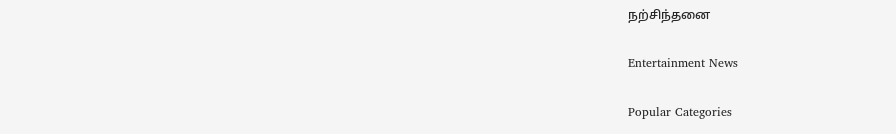நற்சிந்தனை

Entertainment News

Popular Categories